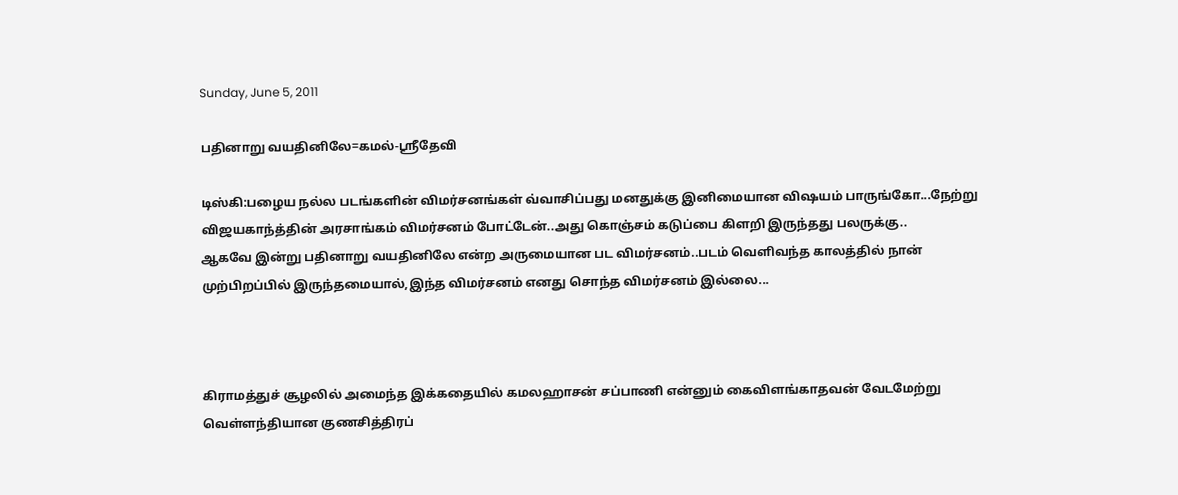Sunday, June 5, 2011

பதினாறு வயதினிலே=கமல்-ஸ்ரீதேவி

டிஸ்கி:பழைய நல்ல படங்களின் விமர்சனங்கள் வ்வாசிப்பது மனதுக்கு இனிமையான விஷயம் பாருங்கோ...நேற்று விஜயகாந்த்தின் அரசாங்கம் விமர்சனம் போட்டேன்..அது கொஞ்சம் கடுப்பை கிளறி இருந்தது பலருக்கு..
ஆகவே இன்று பதினாறு வயதினிலே என்ற அருமையான பட விமர்சனம்..படம் வெளிவந்த காலத்தில் நான் முற்பிறப்பில் இருந்தமையால்,இந்த விமர்சனம் எனது சொந்த விமர்சனம் இல்லை...



கிராமத்துச் சூழலில் அமைந்த இக்கதையில் கமலஹாசன் சப்பாணி என்னும் கைவிளங்காதவன் வேடமேற்று வெள்ளந்தியான குணசித்திரப்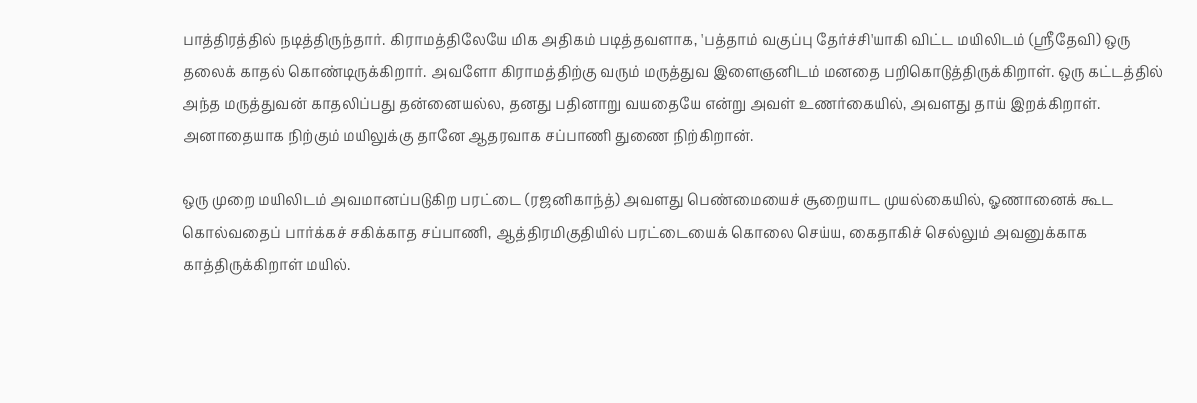பாத்திரத்தில் நடித்திருந்தார். கிராமத்திலேயே மிக அதிகம் படித்தவளாக, 'பத்தாம் வகுப்பு தேர்ச்சி'யாகி விட்ட மயிலிடம் (ஸ்ரீதேவி) ஒரு தலைக் காதல் கொண்டிருக்கிறார். அவளோ கிராமத்திற்கு வரும் மருத்துவ இளைஞனிடம் மனதை பறிகொடுத்திருக்கிறாள். ஒரு கட்டத்தில் அந்த மருத்துவன் காதலிப்பது தன்னையல்ல, தனது பதினாறு வயதையே என்று அவள் உணர்கையில், அவளது தாய் இறக்கிறாள். அனாதையாக நிற்கும் மயிலுக்கு தானே ஆதரவாக சப்பாணி துணை நிற்கிறான்.

ஒரு முறை மயிலிடம் அவமானப்படுகிற பரட்டை (ரஜனிகாந்த்) அவளது பெண்மையைச் சூறையாட முயல்கையில், ஓணானைக் கூட கொல்வதைப் பார்க்கச் சகிக்காத சப்பாணி, ஆத்திரமிகுதியில் பரட்டையைக் கொலை செய்ய, கைதாகிச் செல்லும் அவனுக்காக காத்திருக்கிறாள் மயில்.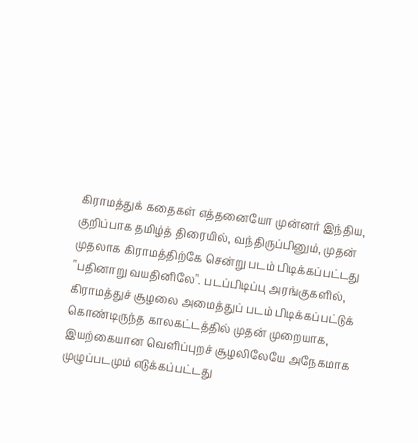கிராமத்துக் கதைகள் எத்தனையோ முன்னர் இந்திய, குறிப்பாக தமிழ்த் திரையில், வந்திருப்பினும், முதன் முதலாக கிராமத்திற்கே சென்று படம் பிடிக்கப்பட்டது "பதினாறு வயதினிலே". படப்பிடிப்பு அரங்குகளில், கிராமத்துச் சூழலை அமைத்துப் படம் பிடிக்கப்பட்டுக் கொண்டிருந்த காலகட்டத்தில் முதன் முறையாக, இயற்கையான வெளிப்புறச் சூழலிலேயே அநேகமாக முழுப்படமும் எடுக்கப்பட்டது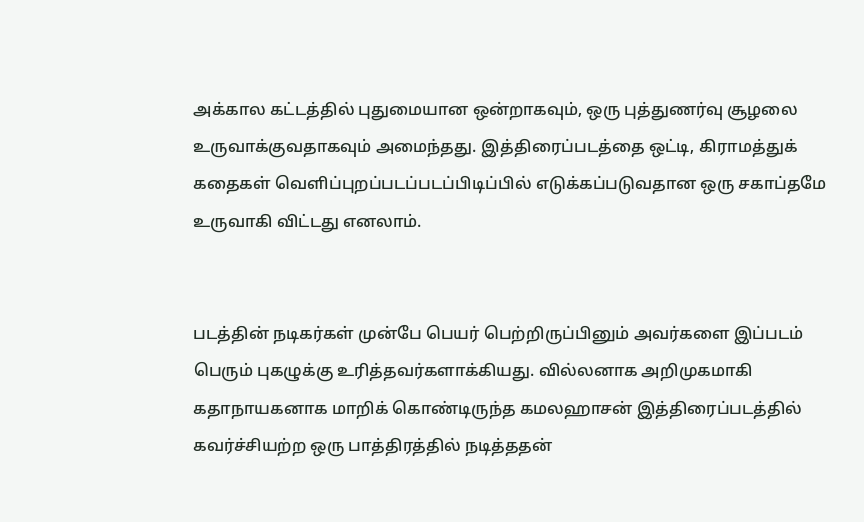அக்கால கட்டத்தில் புதுமையான ஒன்றாகவும், ஒரு புத்துணர்வு சூழலை உருவாக்குவதாகவும் அமைந்தது. இத்திரைப்படத்தை ஒட்டி, கிராமத்துக் கதைகள் வெளிப்புறப்படப்படப்பிடிப்பில் எடுக்கப்படுவதான ஒரு சகாப்தமே உருவாகி விட்டது எனலாம்.


படத்தின் நடிகர்கள் முன்பே பெயர் பெற்றிருப்பினும் அவர்களை இப்படம் பெரும் புகழுக்கு உரித்தவர்களாக்கியது. வில்லனாக அறிமுகமாகி கதாநாயகனாக மாறிக் கொண்டிருந்த கமலஹாசன் இத்திரைப்படத்தில் கவர்ச்சியற்ற ஒரு பாத்திரத்தில் நடித்ததன்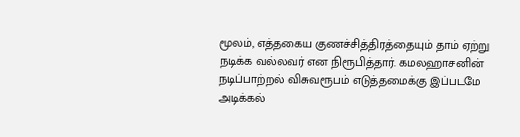மூலம், எத்தகைய குணச்சித்திரத்தையும் தாம் ஏற்று நடிக்க வல்லவர் என நிரூபித்தார். கமலஹாசனின் நடிப்பாற்றல் விசுவரூபம் எடுத்தமைக்கு இப்படமே அடிக்கல்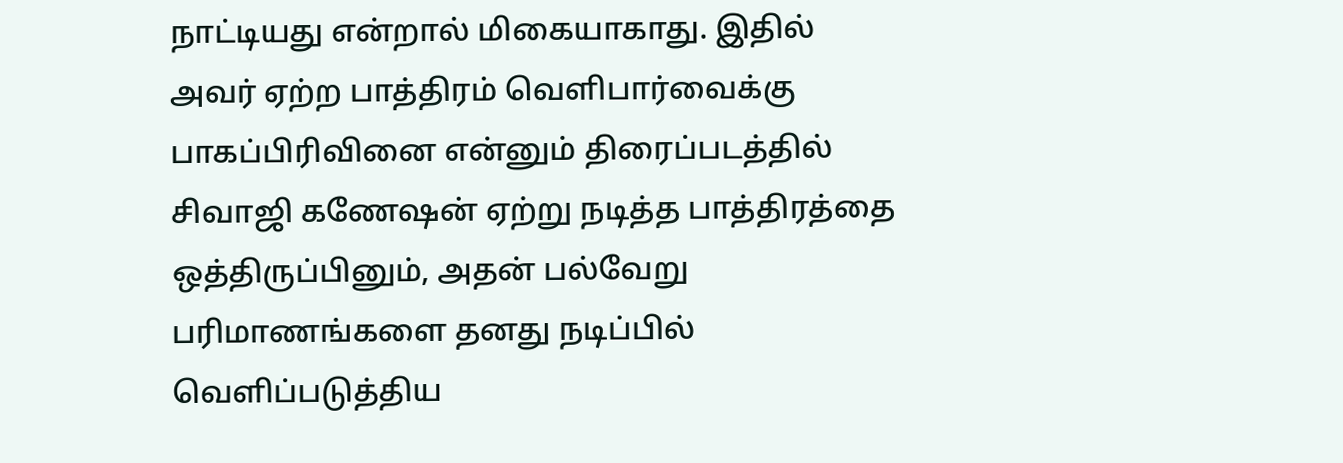நாட்டியது என்றால் மிகையாகாது. இதில் அவர் ஏற்ற பாத்திரம் வெளிபார்வைக்கு பாகப்பிரிவினை என்னும் திரைப்படத்தில் சிவாஜி கணேஷன் ஏற்று நடித்த பாத்திரத்தை ஒத்திருப்பினும், அதன் பல்வேறு பரிமாணங்களை தனது நடிப்பில் வெளிப்படுத்திய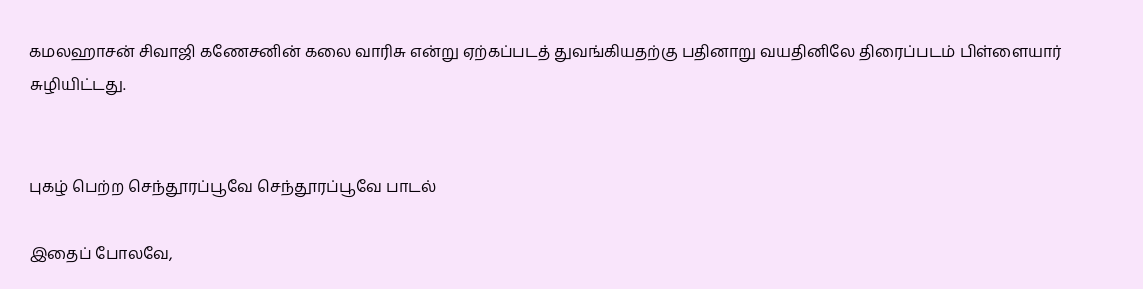கமலஹாசன் சிவாஜி கணேசனின் கலை வாரிசு என்று ஏற்கப்படத் துவங்கியதற்கு பதினாறு வயதினிலே திரைப்படம் பிள்ளையார் சுழியிட்டது.


புகழ் பெற்ற செந்தூரப்பூவே செந்தூரப்பூவே பாடல்

இதைப் போலவே,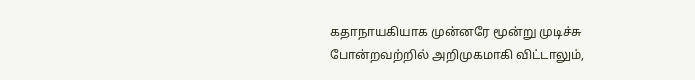கதாநாயகியாக முன்னரே மூன்று முடிச்சு போன்றவற்றில் அறிமுகமாகி விட்டாலும்,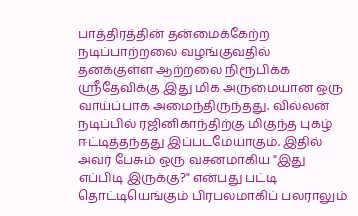பாத்திரத்தின் தன்மைக்கேற்ற நடிப்பாற்றலை வழங்குவதில் தனக்குள்ள ஆற்றலை நிரூபிக்க ஸ்ரீதேவிக்கு இது மிக அருமையான ஒரு வாய்ப்பாக அமைந்திருந்தது. வில்லன் நடிப்பில் ரஜினிகாந்திற்கு மிகுந்த புகழ் ஈட்டித்தந்தது இப்படமேயாகும். இதில் அவர் பேசும் ஒரு வசனமாகிய "இது எப்பிடி இருக்கு?" என்பது பட்டி தொட்டியெங்கும் பிரபலமாகிப் பலராலும்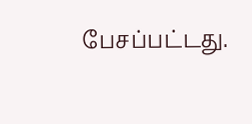பேசப்பட்டது.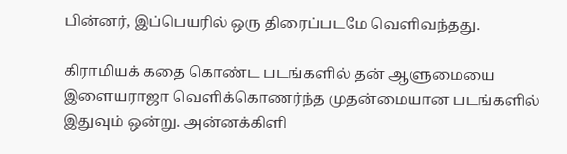பின்னர், இப்பெயரில் ஒரு திரைப்படமே வெளிவந்தது.

கிராமியக் கதை கொண்ட படங்களில் தன் ஆளுமையை இளையராஜா வெளிக்கொணர்ந்த முதன்மையான படங்களில் இதுவும் ஒன்று. அன்னக்கிளி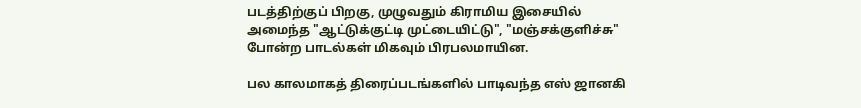படத்திற்குப் பிறகு, முழுவதும் கிராமிய இசையில் அமைந்த "ஆட்டுக்குட்டி முட்டையிட்டு", "மஞ்சக்குளிச்சு" போன்ற பாடல்கள் மிகவும் பிரபலமாயின.

பல காலமாகத் திரைப்படங்களில் பாடிவந்த எஸ் ஜானகி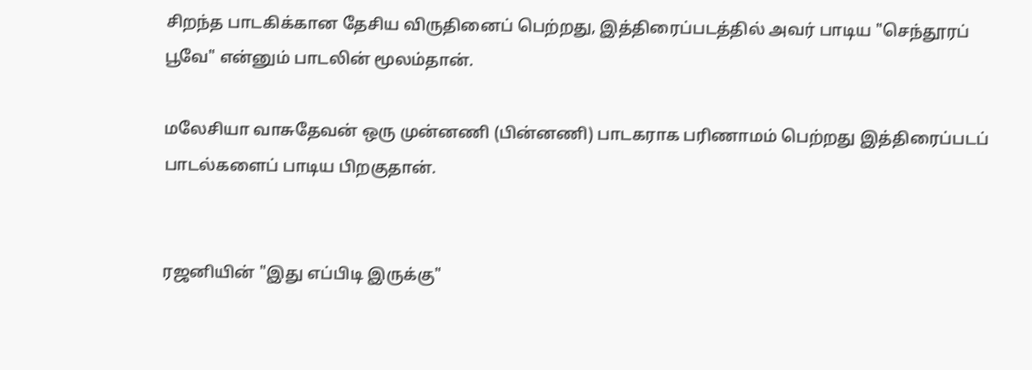சிறந்த பாடகிக்கான தேசிய விருதினைப் பெற்றது, இத்திரைப்படத்தில் அவர் பாடிய "செந்தூரப் பூவே" என்னும் பாடலின் மூலம்தான்.

மலேசியா வாசுதேவன் ஒரு முன்னணி (பின்னணி) பாடகராக பரிணாமம் பெற்றது இத்திரைப்படப் பாடல்களைப் பாடிய பிறகுதான்.


ரஜனியின் "இது எப்பிடி இருக்கு"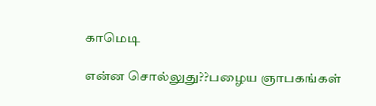காமெடி

என்ன சொல்லுது??பழைய ஞாபகங்கள்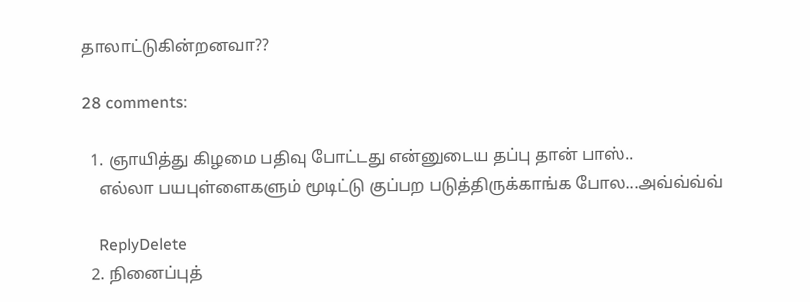தாலாட்டுகின்றனவா??

28 comments:

  1. ஞாயித்து கிழமை பதிவு போட்டது என்னுடைய தப்பு தான் பாஸ்..
    எல்லா பயபுள்ளைகளும் மூடிட்டு குப்பற படுத்திருக்காங்க போல...அவ்வ்வ்வ்

    ReplyDelete
  2. நினைப்புத்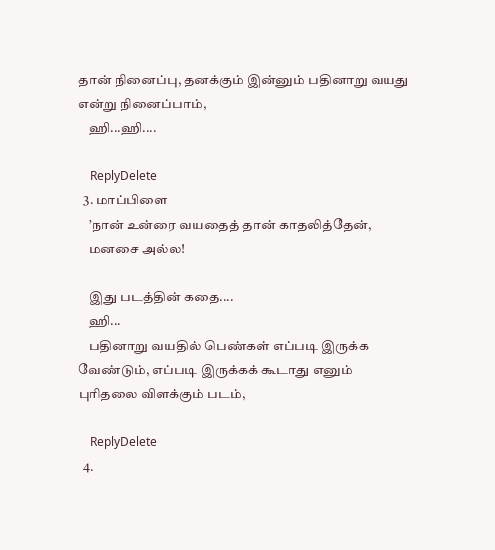தான் நினைப்பு, தனக்கும் இன்னும் பதினாறு வயது என்று நினைப்பாம்,
    ஹி...ஹி....

    ReplyDelete
  3. மாப்பிளை
    ’நான் உன்ரை வயதைத் தான் காதலித்தேன்,
    மனசை அல்ல!

    இது படத்தின் கதை....
    ஹி...
    பதினாறு வயதில் பெண்கள் எப்படி இருக்க வேண்டும், எப்படி இருக்கக் கூடாது எனும் புரிதலை விளக்கும் படம்,

    ReplyDelete
  4.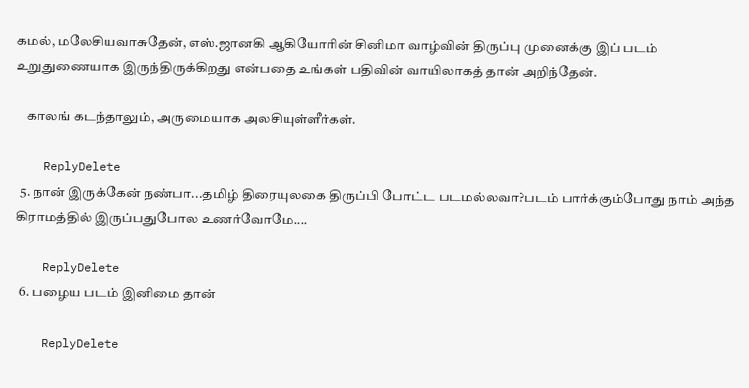கமல், மலேசியவாசுதேன், எஸ்.ஜானகி ஆகியோரின் சினிமா வாழ்வின் திருப்பு முனைக்கு இப் படம் உறுதுணையாக இருந்திருக்கிறது என்பதை உங்கள் பதிவின் வாயிலாகத் தான் அறிந்தேன்.

    காலங் கடந்தாலும், அருமையாக அலசியுள்ளீர்கள்.

    ReplyDelete
  5. நான் இருக்கேன் நண்பா...தமிழ் திரையுலகை திருப்பி போட்ட படமல்லவா?படம் பார்க்கும்போது நாம் அந்த கிராமத்தில் இருப்பதுபோல உணர்வோமே....

    ReplyDelete
  6. பழைய படம் இனிமை தான்

    ReplyDelete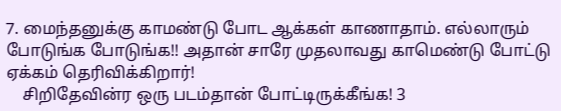7. மைந்தனுக்கு காமண்டு போட ஆக்கள் காணாதாம். எல்லாரும் போடுங்க போடுங்க!! அதான் சாரே முதலாவது காமெண்டு போட்டு ஏக்கம் தெரிவிக்கிறார்!
    சிறிதேவின்ர ஒரு படம்தான் போட்டிருக்கீங்க! 3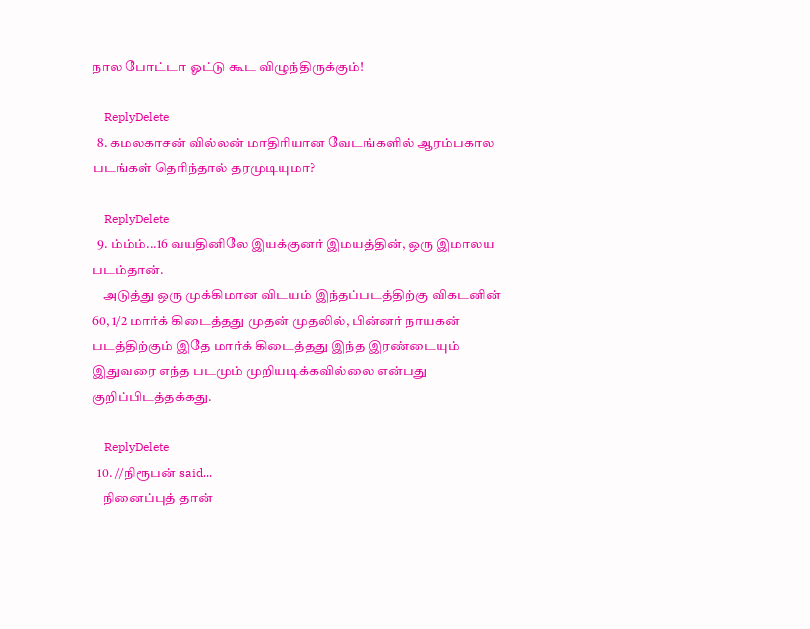நால போட்டா ஓட்டு கூட விழுந்திருக்கும்!

    ReplyDelete
  8. கமலகாசன் வில்லன் மாதிரியான வேடங்களில் ஆரம்பகால படங்கள் தெரிந்தால் தரமுடியுமா?

    ReplyDelete
  9. ம்ம்ம்...16 வயதினிலே இயக்குனர் இமயத்தின், ஒரு இமாலய படம்தான்.
    அடுத்து ஒரு முக்கிமான விடயம் இந்தப்படத்திற்கு விகடனின் 60, 1/2 மார்க் கிடைத்தது முதன் முதலில், பின்னர் நாயகன் படத்திற்கும் இதே மார்க் கிடைத்தது இந்த இரண்டையும் இதுவரை எந்த படமும் முறியடிக்கவில்லை என்பது குறிப்பிடத்தக்கது.

    ReplyDelete
  10. //நிரூபன் said...
    நினைப்புத் தான்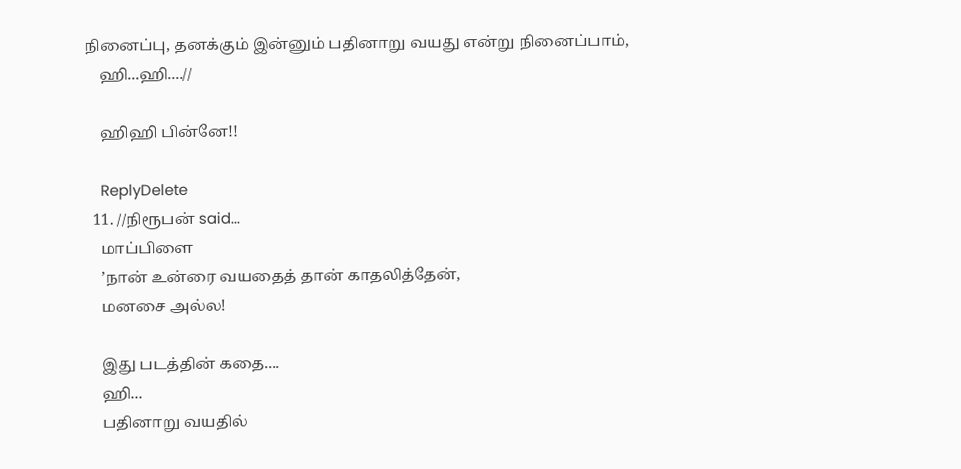நினைப்பு, தனக்கும் இன்னும் பதினாறு வயது என்று நினைப்பாம்,
    ஹி...ஹி....//

    ஹிஹி பின்னே!!

    ReplyDelete
  11. //நிரூபன் said...
    மாப்பிளை
    ’நான் உன்ரை வயதைத் தான் காதலித்தேன்,
    மனசை அல்ல!

    இது படத்தின் கதை....
    ஹி...
    பதினாறு வயதில்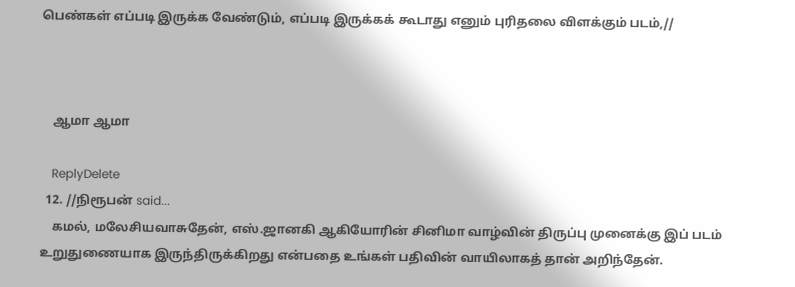பெண்கள் எப்படி இருக்க வேண்டும், எப்படி இருக்கக் கூடாது எனும் புரிதலை விளக்கும் படம்,//



    ஆமா ஆமா

    ReplyDelete
  12. //நிரூபன் said...
    கமல், மலேசியவாசுதேன், எஸ்.ஜானகி ஆகியோரின் சினிமா வாழ்வின் திருப்பு முனைக்கு இப் படம் உறுதுணையாக இருந்திருக்கிறது என்பதை உங்கள் பதிவின் வாயிலாகத் தான் அறிந்தேன்.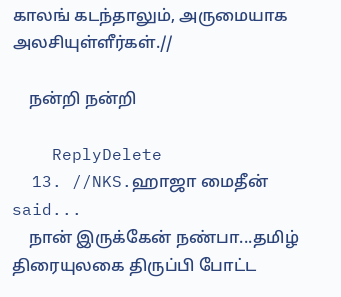காலங் கடந்தாலும், அருமையாக அலசியுள்ளீர்கள்.//

    நன்றி நன்றி

    ReplyDelete
  13. //NKS.ஹாஜா மைதீன் said...
    நான் இருக்கேன் நண்பா...தமிழ் திரையுலகை திருப்பி போட்ட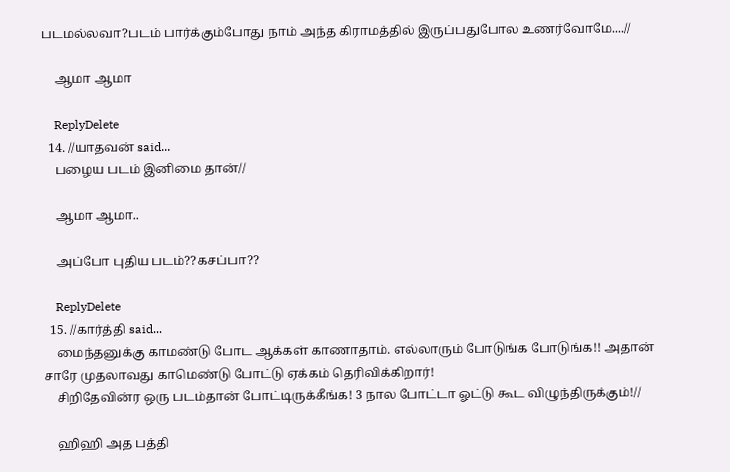படமல்லவா?படம் பார்க்கும்போது நாம் அந்த கிராமத்தில் இருப்பதுபோல உணர்வோமே....//

    ஆமா ஆமா

    ReplyDelete
  14. //யாதவன் said...
    பழைய படம் இனிமை தான்//

    ஆமா ஆமா..

    அப்போ புதிய படம்??கசப்பா??

    ReplyDelete
  15. //கார்த்தி said...
    மைந்தனுக்கு காமண்டு போட ஆக்கள் காணாதாம். எல்லாரும் போடுங்க போடுங்க!! அதான் சாரே முதலாவது காமெண்டு போட்டு ஏக்கம் தெரிவிக்கிறார்!
    சிறிதேவின்ர ஒரு படம்தான் போட்டிருக்கீங்க! 3 நால போட்டா ஓட்டு கூட விழுந்திருக்கும்!//

    ஹிஹி அத பத்தி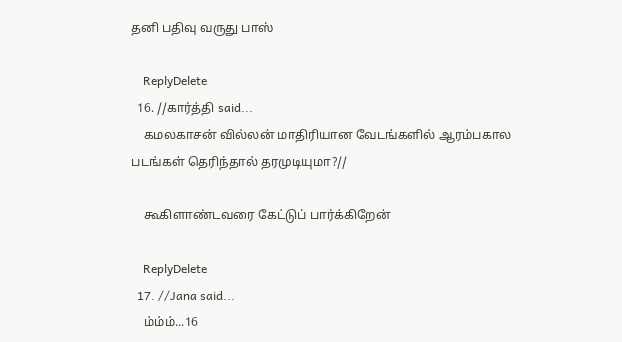தனி பதிவு வருது பாஸ்

    ReplyDelete
  16. //கார்த்தி said...
    கமலகாசன் வில்லன் மாதிரியான வேடங்களில் ஆரம்பகால படங்கள் தெரிந்தால் தரமுடியுமா?//

    கூகிளாண்டவரை கேட்டுப் பார்க்கிறேன்

    ReplyDelete
  17. //Jana said...
    ம்ம்ம்...16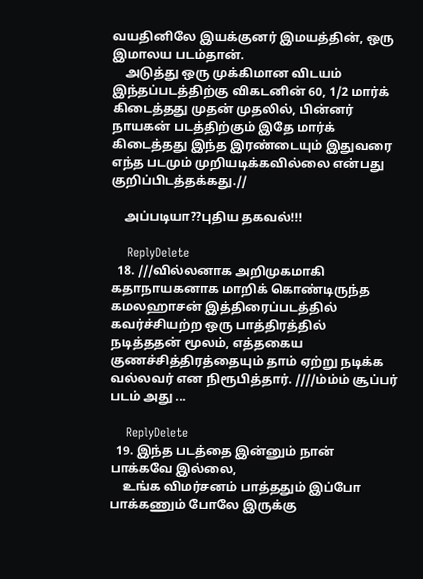வயதினிலே இயக்குனர் இமயத்தின், ஒரு இமாலய படம்தான்.
    அடுத்து ஒரு முக்கிமான விடயம் இந்தப்படத்திற்கு விகடனின் 60, 1/2 மார்க் கிடைத்தது முதன் முதலில், பின்னர் நாயகன் படத்திற்கும் இதே மார்க் கிடைத்தது இந்த இரண்டையும் இதுவரை எந்த படமும் முறியடிக்கவில்லை என்பது குறிப்பிடத்தக்கது.//

    அப்படியா??புதிய தகவல்!!!

    ReplyDelete
  18. ///வில்லனாக அறிமுகமாகி கதாநாயகனாக மாறிக் கொண்டிருந்த கமலஹாசன் இத்திரைப்படத்தில் கவர்ச்சியற்ற ஒரு பாத்திரத்தில் நடித்ததன் மூலம், எத்தகைய குணச்சித்திரத்தையும் தாம் ஏற்று நடிக்க வல்லவர் என நிரூபித்தார். ////ம்ம்ம் சூப்பர் படம் அது ...

    ReplyDelete
  19. இந்த படத்தை இன்னும் நான் பாக்கவே இல்லை,
    உங்க விமர்சனம் பாத்ததும் இப்போ பாக்கணும் போலே இருக்கு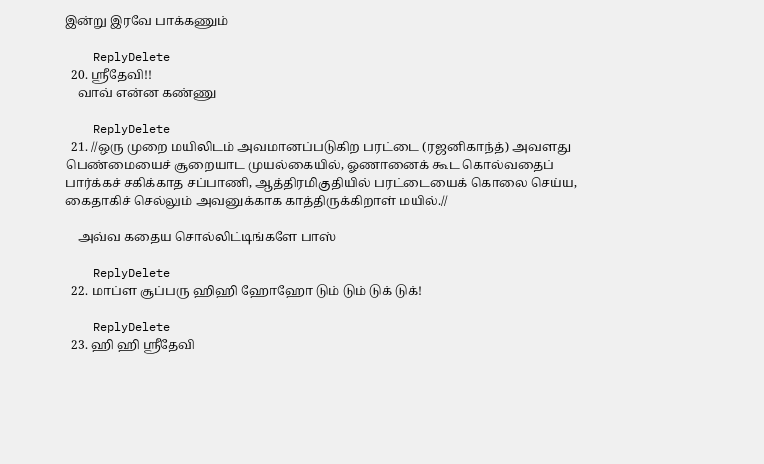இன்று இரவே பாக்கணும்

    ReplyDelete
  20. ஸ்ரீதேவி!!
    வாவ் என்ன கண்ணு

    ReplyDelete
  21. //ஒரு முறை மயிலிடம் அவமானப்படுகிற பரட்டை (ரஜனிகாந்த்) அவளது பெண்மையைச் சூறையாட முயல்கையில், ஓணானைக் கூட கொல்வதைப் பார்க்கச் சகிக்காத சப்பாணி, ஆத்திரமிகுதியில் பரட்டையைக் கொலை செய்ய, கைதாகிச் செல்லும் அவனுக்காக காத்திருக்கிறாள் மயில்.//

    அவ்வ கதைய சொல்லிட்டிங்களே பாஸ்

    ReplyDelete
  22. மாப்ள சூப்பரு ஹிஹி ஹோஹோ டும் டும் டுக் டுக்!

    ReplyDelete
  23. ஹி ஹி ஸ்ரீதேவி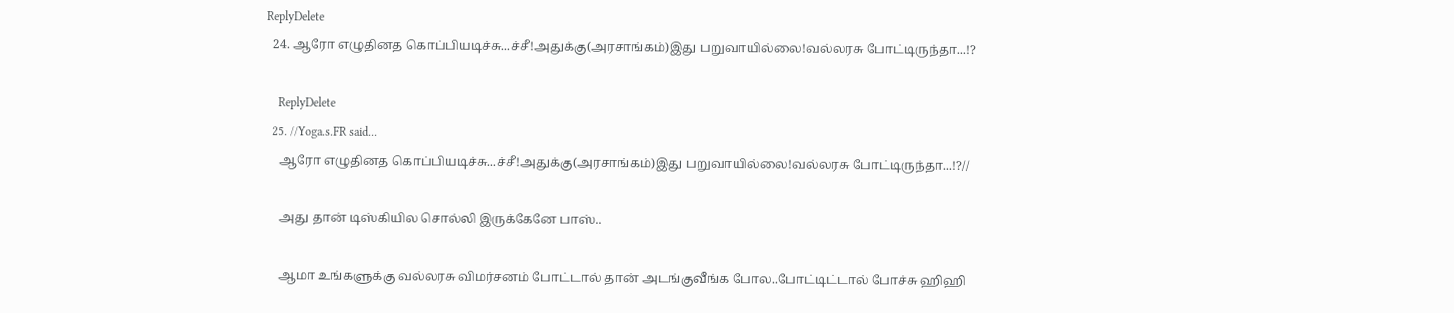ReplyDelete
  24. ஆரோ எழுதினத கொப்பியடிச்சு...ச்சீ!அதுக்கு(அரசாங்கம்)இது பறுவாயில்லை!வல்லரசு போட்டிருந்தா...!?

    ReplyDelete
  25. //Yoga.s.FR said...
    ஆரோ எழுதினத கொப்பியடிச்சு...ச்சீ!அதுக்கு(அரசாங்கம்)இது பறுவாயில்லை!வல்லரசு போட்டிருந்தா...!?//

    அது தான் டிஸ்கியில சொல்லி இருக்கேனே பாஸ்..

    ஆமா உங்களுக்கு வல்லரசு விமர்சனம் போட்டால் தான் அடங்குவீங்க போல..போட்டிட்டால் போச்சு ஹிஹி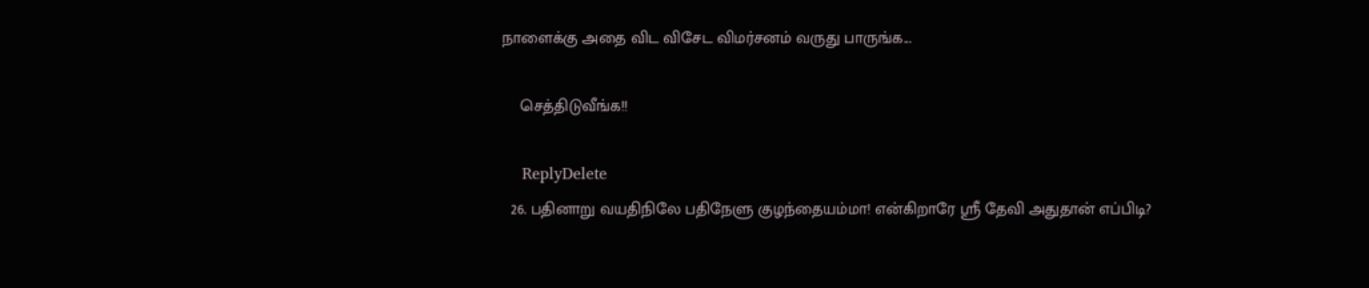நாளைக்கு அதை விட விசேட விமர்சனம் வருது பாருங்க...

    செத்திடுவீங்க!!

    ReplyDelete
  26. பதினாறு வயதிநிலே பதிநேளு குழந்தையம்மா! என்கிறாரே ஸ்ரீ தேவி அதுதான் எப்பிடி?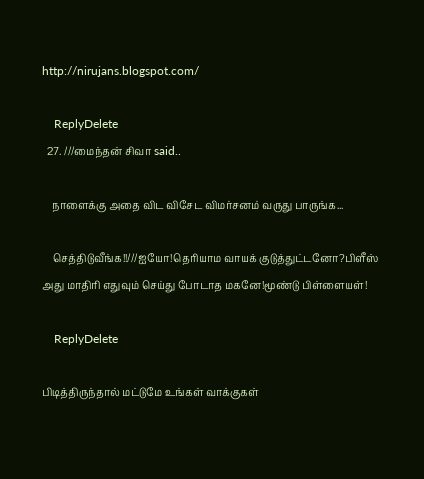http://nirujans.blogspot.com/

    ReplyDelete
  27. ///மைந்தன் சிவா said..

    நாளைக்கு அதை விட விசேட விமர்சனம் வருது பாருங்க...

    செத்திடுவீங்க!!///ஐயோ!தெரியாம வாயக் குடுத்துட்டனோ?பிளீஸ் அது மாதிரி எதுவும் செய்து போடாத மகனே!மூண்டு பிள்ளையள்!

    ReplyDelete

பிடித்திருந்தால் மட்டுமே உங்கள் வாக்குகள்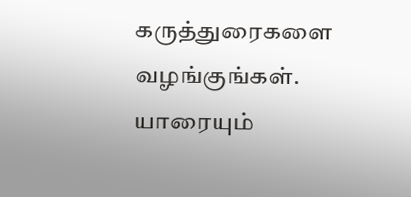கருத்துரைகளை வழங்குங்கள்.
யாரையும்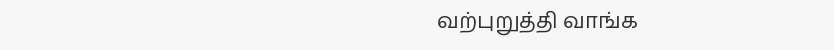வற்புறுத்தி வாங்க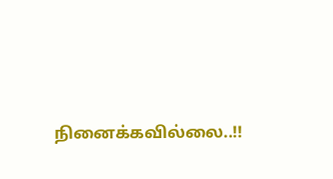நினைக்கவில்லை..!!